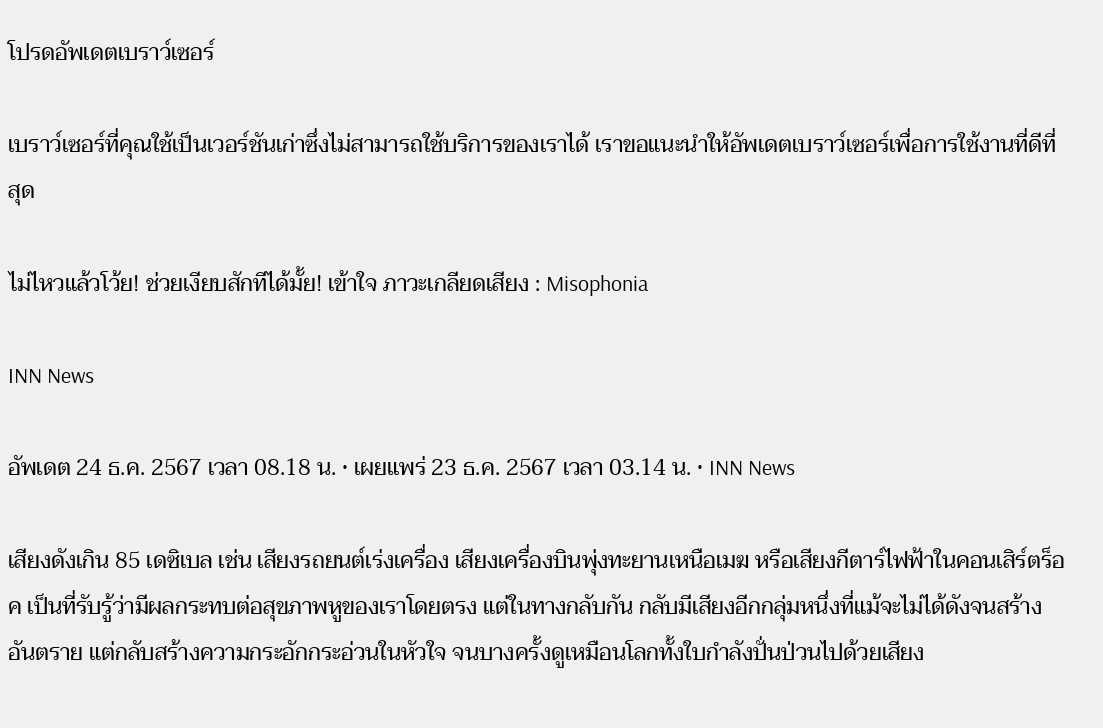โปรดอัพเดตเบราว์เซอร์

เบราว์เซอร์ที่คุณใช้เป็นเวอร์ชันเก่าซึ่งไม่สามารถใช้บริการของเราได้ เราขอแนะนำให้อัพเดตเบราว์เซอร์เพื่อการใช้งานที่ดีที่สุด

ไม่ไหวแล้วโว้ย! ช่วยเงียบสักทีได้มั้ย! เข้าใจ ภาวะเกลียดเสียง : Misophonia

INN News

อัพเดต 24 ธ.ค. 2567 เวลา 08.18 น. • เผยแพร่ 23 ธ.ค. 2567 เวลา 03.14 น. • INN News

เสียงดังเกิน 85 เดซิเบล เช่น เสียงรถยนต์เร่งเครื่อง เสียงเครื่องบินพุ่งทะยานเหนือเมฆ หรือเสียงกีตาร์ไฟฟ้าในคอนเสิร์ตร็อค เป็นที่รับรู้ว่ามีผลกระทบต่อสุขภาพหูของเราโดยตรง แต่ในทางกลับกัน กลับมีเสียงอีกกลุ่มหนึ่งที่แม้จะไม่ได้ดังจนสร้างอันตราย แต่กลับสร้างความกระอักกระอ่วนในหัวใจ จนบางครั้งดูเหมือนโลกทั้งใบกำลังปั่นป่วนไปด้วยเสียง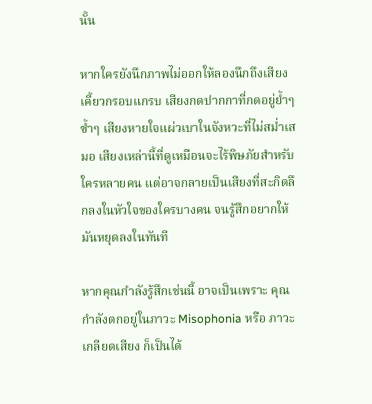นั้น

หากใครยังนึกภาพไม่ออกให้ลองนึกถึงเสียงเคี้ยวกรอบแกรบ เสียงกดปากกาที่กดอยู่ย้ำๆซ้ำๆ เสียงหายใจแผ่วเบาในจังหวะที่ไม่สม่ำเสมอ เสียงเหล่านี้ที่ดูเหมือนจะไร้พิษภัยสำหรับใครหลายคน แต่อาจกลายเป็นเสียงที่สะกิดลึกลงในหัวใจของใครบางคน จนรู้สึกอยากให้มันหยุดลงในทันที

หากคุณกำลังรู้สึกเช่นนี้ อาจเป็นเพราะ คุณกำลังตกอยู่ในภาวะ Misophonia หรือ ภาวะเกลียดเสียง ก็เป็นได้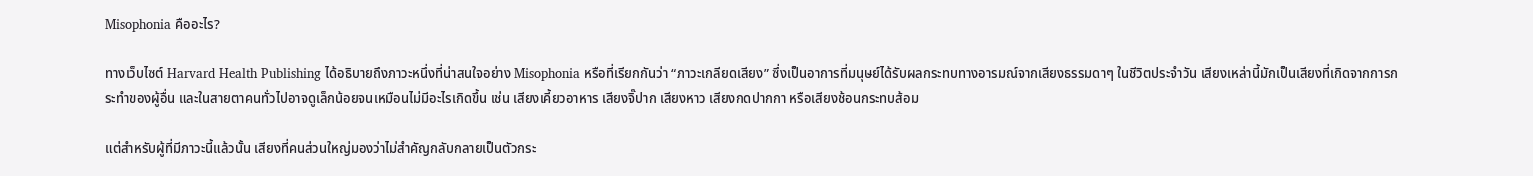Misophonia คืออะไร?

ทางเว็บไซต์ Harvard Health Publishing ได้อธิบายถึงภาวะหนึ่งที่น่าสนใจอย่าง Misophonia หรือที่เรียกกันว่า “ภาวะเกลียดเสียง” ซึ่งเป็นอาการที่มนุษย์ได้รับผลกระทบทางอารมณ์จากเสียงธรรมดาๆ ในชีวิตประจำวัน เสียงเหล่านี้มักเป็นเสียงที่เกิดจากการกระทำของผู้อื่น และในสายตาคนทั่วไปอาจดูเล็กน้อยจนเหมือนไม่มีอะไรเกิดขึ้น เช่น เสียงเคี้ยวอาหาร เสียงจิ๊ปาก เสียงหาว เสียงกดปากกา หรือเสียงช้อนกระทบส้อม

แต่สำหรับผู้ที่มีภาวะนี้แล้วนั้น เสียงที่คนส่วนใหญ่มองว่าไม่สำคัญกลับกลายเป็นตัวกระ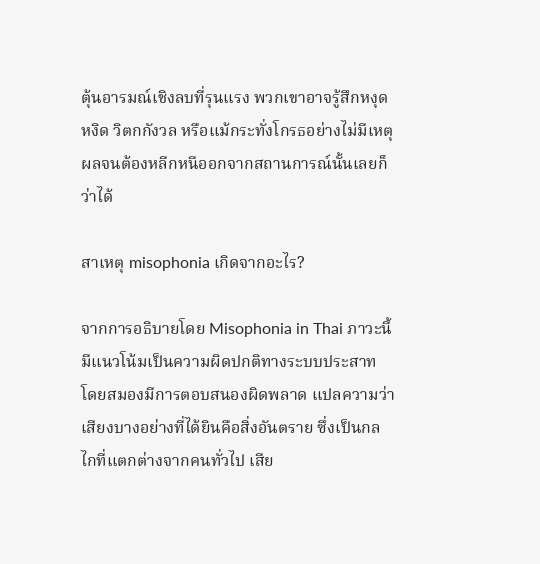ตุ้นอารมณ์เชิงลบที่รุนแรง พวกเขาอาจรู้สึกหงุดหงิด วิตกกังวล หรือแม้กระทั่งโกรธอย่างไม่มีเหตุผลจนต้องหลีกหนีออกจากสถานการณ์นั้นเลยก็ว่าได้

สาเหตุ misophonia เกิดจากอะไร?

จากการอธิบายโดย Misophonia in Thai ภาวะนี้มีแนวโน้มเป็นความผิดปกติทางระบบประสาท โดยสมองมีการตอบสนองผิดพลาด แปลความว่าเสียงบางอย่างที่ได้ยินคือสิ่งอันตราย ซึ่งเป็นกลไกที่แตกต่างจากคนทั่วไป เสีย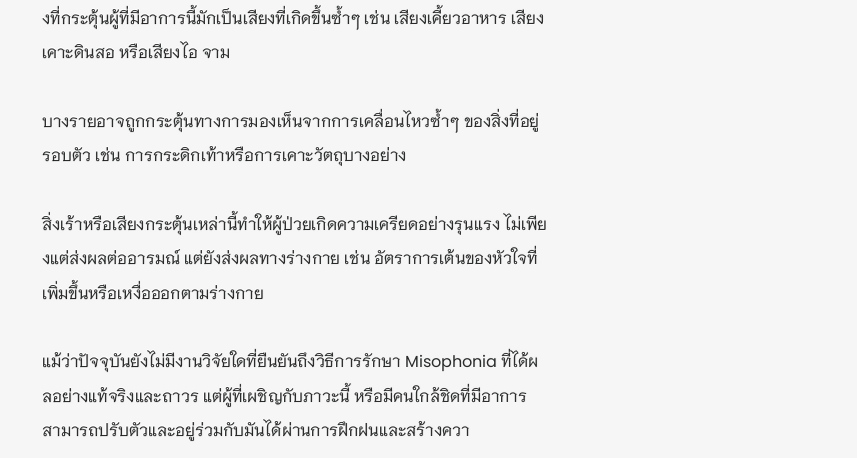งที่กระตุ้นผู้ที่มีอาการนี้มักเป็นเสียงที่เกิดขึ้นซ้ำๆ เช่น เสียงเคี้ยวอาหาร เสียงเคาะดินสอ หรือเสียงไอ จาม

บางรายอาจถูกกระตุ้นทางการมองเห็นจากการเคลื่อนไหวซ้ำๆ ของสิ่งที่อยู่รอบตัว เช่น การกระดิกเท้าหรือการเคาะวัตถุบางอย่าง

สิ่งเร้าหรือเสียงกระตุ้นเหล่านี้ทำให้ผู้ป่วยเกิดความเครียดอย่างรุนแรง ไม่เพียงแต่ส่งผลต่ออารมณ์ แต่ยังส่งผลทางร่างกาย เช่น อัตราการเต้นของหัวใจที่เพิ่มขึ้นหรือเหงื่อออกตามร่างกาย

แม้ว่าปัจจุบันยังไม่มีงานวิจัยใดที่ยืนยันถึงวิธีการรักษา Misophonia ที่ได้ผลอย่างแท้จริงและถาวร แต่ผู้ที่เผชิญกับภาวะนี้ หรือมีคนใกล้ชิดที่มีอาการ สามารถปรับตัวและอยู่ร่วมกับมันได้ผ่านการฝึกฝนและสร้างควา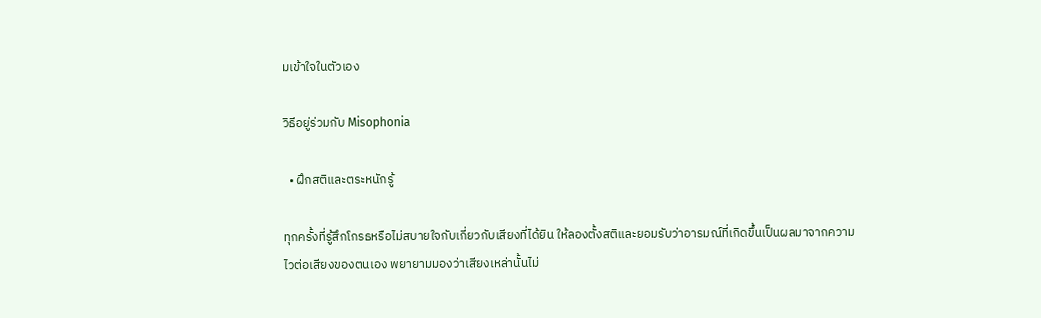มเข้าใจในตัวเอง

วิธีอยู่ร่วมกับ Misophonia

  • ฝึกสติและตระหนักรู้

ทุกครั้งที่รู้สึกโกรธหรือไม่สบายใจกับเกี่ยวกับเสียงที่ได้ยิน ให้ลองตั้งสติและยอมรับว่าอารมณ์ที่เกิดขึ้นเป็นผลมาจากความไวต่อเสียงของตนเอง พยายามมองว่าเสียงเหล่านั้นไม่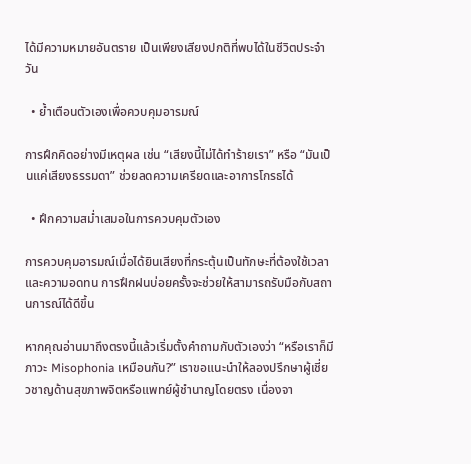ได้มีความหมายอันตราย เป็นเพียงเสียงปกติที่พบได้ในชีวิตประจำวัน

  • ย้ำเตือนตัวเองเพื่อควบคุมอารมณ์

การฝึกคิดอย่างมีเหตุผล เช่น “เสียงนี้ไม่ได้ทำร้ายเรา” หรือ “มันเป็นแค่เสียงธรรมดา” ช่วยลดความเครียดและอาการโกรธได้

  • ฝึกความสม่ำเสมอในการควบคุมตัวเอง

การควบคุมอารมณ์เมื่อได้ยินเสียงที่กระตุ้นเป็นทักษะที่ต้องใช้เวลาและความอดทน การฝึกฝนบ่อยครั้งจะช่วยให้สามารถรับมือกับสถานการณ์ได้ดีขึ้น

หากคุณอ่านมาถึงตรงนี้แล้วเริ่มตั้งคำถามกับตัวเองว่า “หรือเราก็มีภาวะ Misophonia เหมือนกัน?” เราขอแนะนำให้ลองปรึกษาผู้เชี่ยวชาญด้านสุขภาพจิตหรือแพทย์ผู้ชำนาญโดยตรง เนื่องจา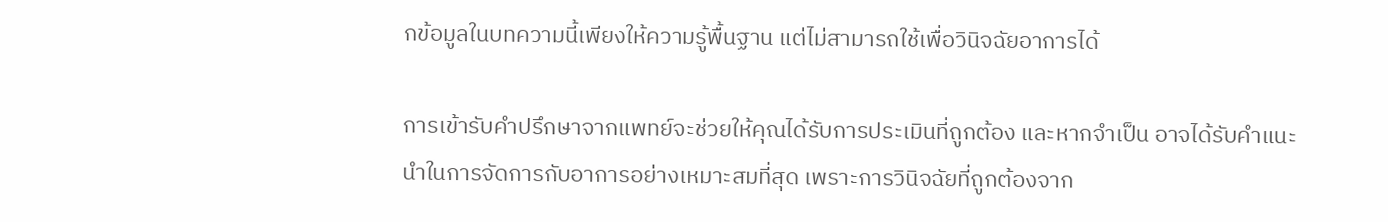กข้อมูลในบทความนี้เพียงให้ความรู้พื้นฐาน แต่ไม่สามารถใช้เพื่อวินิจฉัยอาการได้

การเข้ารับคำปรึกษาจากแพทย์จะช่วยให้คุณได้รับการประเมินที่ถูกต้อง และหากจำเป็น อาจได้รับคำแนะนำในการจัดการกับอาการอย่างเหมาะสมที่สุด เพราะการวินิจฉัยที่ถูกต้องจาก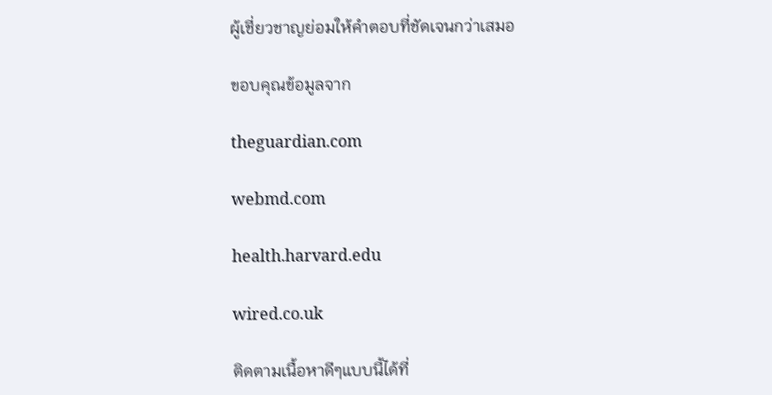ผู้เชี่ยวชาญย่อมให้คำตอบที่ชัดเจนกว่าเสมอ

ขอบคุณข้อมูลจาก

theguardian.com

webmd.com

health.harvard.edu

wired.co.uk

ติดตามเนื้อหาดีๆแบบนี้ได้ที่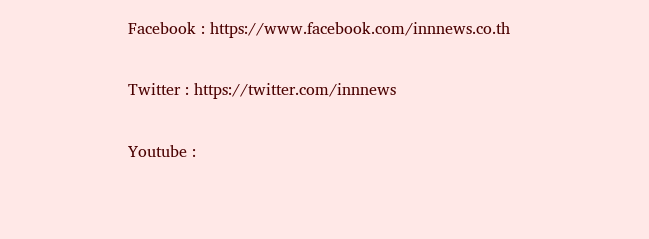Facebook : https://www.facebook.com/innnews.co.th

Twitter : https://twitter.com/innnews

Youtube :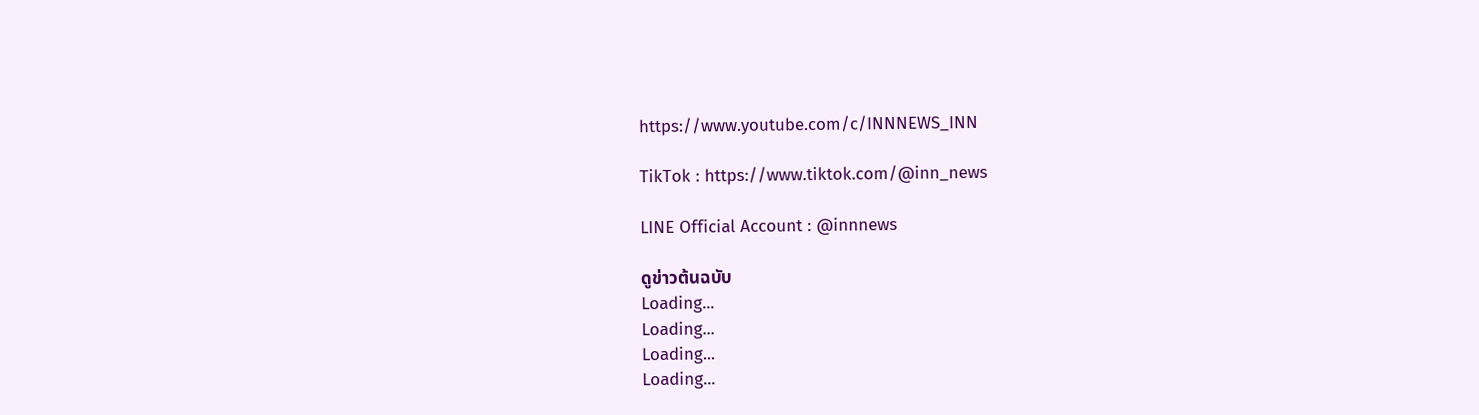https://www.youtube.com/c/INNNEWS_INN

TikTok : https://www.tiktok.com/@inn_news

LINE Official Account : @innnews

ดูข่าวต้นฉบับ
Loading...
Loading...
Loading...
Loading...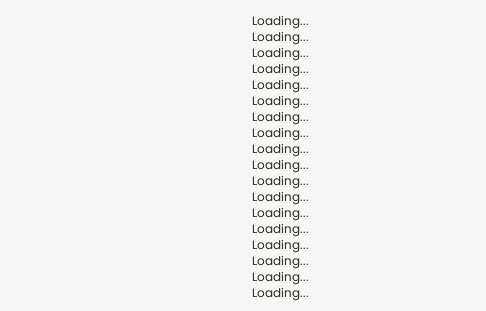Loading...
Loading...
Loading...
Loading...
Loading...
Loading...
Loading...
Loading...
Loading...
Loading...
Loading...
Loading...
Loading...
Loading...
Loading...
Loading...
Loading...
Loading...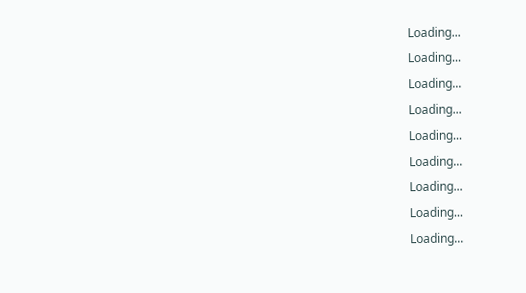Loading...
Loading...
Loading...
Loading...
Loading...
Loading...
Loading...
Loading...
Loading...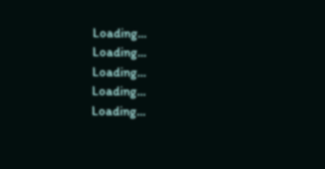Loading...
Loading...
Loading...
Loading...
Loading...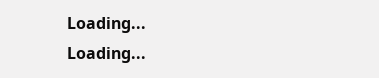Loading...
Loading...